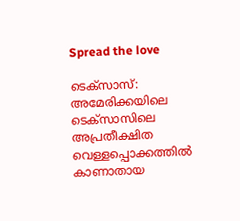Spread the love

ടെക്‌സാസ്: അമേരിക്കയിലെ ടെക്സാസിലെ അപ്രതീക്ഷിത വെള്ളപ്പൊക്കത്തില്‍ കാണാതായ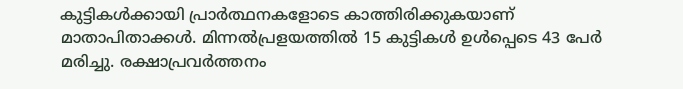കുട്ടികള്‍ക്കായി പ്രാര്‍ത്ഥനകളോടെ കാത്തിരിക്കുകയാണ് മാതാപിതാക്കള്‍. മിന്നൽപ്രളയത്തിൽ 15 കുട്ടികൾ ഉൾപ്പെടെ 43 പേർ മരിച്ചു. രക്ഷാപ്രവർത്തനം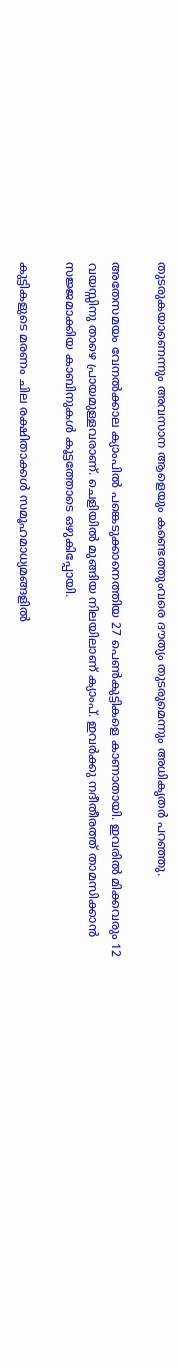തുടരുകയാണെന്നും അവസാന ആളെയും കണ്ടെത്തുംവരെ ദൗത്യം തുടരുമെന്നും അധികൃതർ പറഞ്ഞു.

അതേസമയം വേനൽക്കാല ക്യാംപിൽ പങ്കെടുക്കാനെത്തിയ 27 പെൺകുട്ടികളെ കാണാതായി. ഇവരിൽ മിക്കവരും 12 വയസ്സിനു താഴെ പ്രായമുള്ളവരാണ്. ചെളിയിൽ മുങ്ങിയ നിലയിലാണ് ക്യാംപ്. ഇവർക്കു നദീതീരത്ത് താമസിക്കാൻ സജ്ജമാക്കിയ കാബിനുകൾ കൂട്ടത്തോടെ ഒഴുകിപ്പോയി.

കുട്ടികളുടെ മരണം ചില രക്ഷിതാക്കൾ സമൂഹമാധ്യമങ്ങളിൽ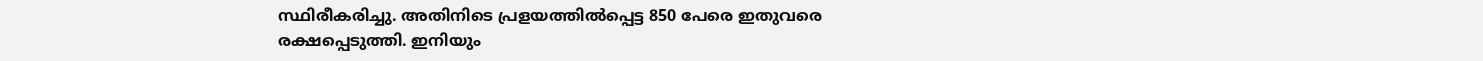സ്ഥിരീകരിച്ചു. അതിനിടെ പ്രളയത്തിൽപ്പെട്ട 850 പേരെ ഇതുവരെ രക്ഷപ്പെടുത്തി. ഇനിയും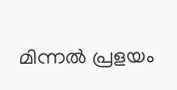മിന്നൽ പ്രളയം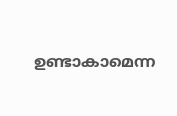ഉണ്ടാകാമെന്ന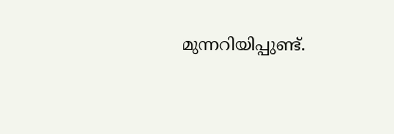മുന്നറിയിപ്പുണ്ട്.